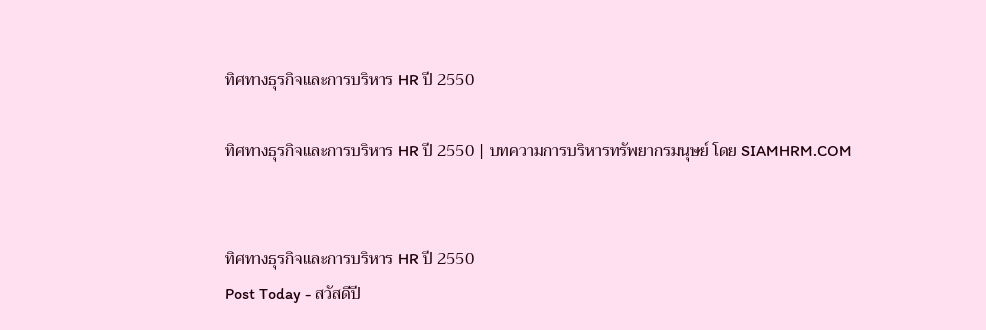ทิศทางธุรกิจและการบริหาร HR ปี 2550

ทิศทางธุรกิจและการบริหาร HR ปี 2550 | บทความการบริหารทรัพยากรมนุษย์ โดย SIAMHRM.COM


ทิศทางธุรกิจและการบริหาร HR ปี 2550
Post Today - สวัสดีปี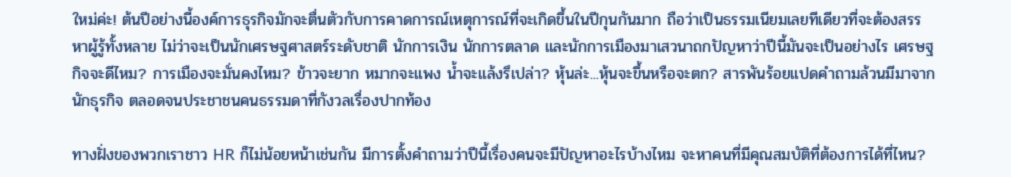ใหม่ค่ะ! ต้นปีอย่างนี้องค์การธุรกิจมักจะตื่นตัวกับการคาดการณ์เหตุการณ์ที่จะเกิดขึ้นในปีกุนกันมาก ถือว่าเป็นธรรมเนียมเลยทีเดียวที่จะต้องสรรหาผู้รู้ทั้งหลาย ไม่ว่าจะเป็นนักเศรษฐศาสตร์ระดับชาติ นักการเงิน นักการตลาด และนักการเมืองมาเสวนาถกปัญหาว่าปีนี้มันจะเป็นอย่างไร เศรษฐกิจจะดีไหม? การเมืองจะมั่นคงไหม? ข้าวจะยาก หมากจะแพง น้ำจะแล้งรึเปล่า? หุ้นล่ะ...หุ้นจะขึ้นหรือจะตก? สารพันร้อยแปดคำถามล้วนมีมาจากนักธุรกิจ ตลอดจนประชาชนคนธรรมดาที่กังวลเรื่องปากท้อง

ทางฝั่งของพวกเราชาว HR ก็ไม่น้อยหน้าเช่นกัน มีการตั้งคำถามว่าปีนี้เรื่องคนจะมีปัญหาอะไรบ้างไหม จะหาคนที่มีคุณสมบัติที่ต้องการได้ที่ไหน?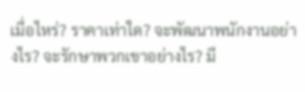เมื่อไหร่? ราคาเท่าใด? จะพัฒนาพนักงานอย่างไร? จะรักษาพวกเขาอย่างไร? มี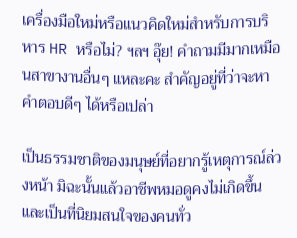เครื่องมือใหม่หรือแนวคิดใหม่สำหรับการบริหาร HR หรือไม่? ฯลฯ อุ๊ย! คำถามมีมากเหมือนสาขางานอื่นๆ แหละคะ สำคัญอยู่ที่ว่าจะหาคำตอบดีๆ ได้หรือเปล่า

เป็นธรรมชาติของมนุษย์ที่อยากรู้เหตุการณ์ล่วงหน้า มิฉะนั้นแล้วอาชีพหมอดูคงไม่เกิดขึ้นและเป็นที่นิยมสนใจของคนทั่ว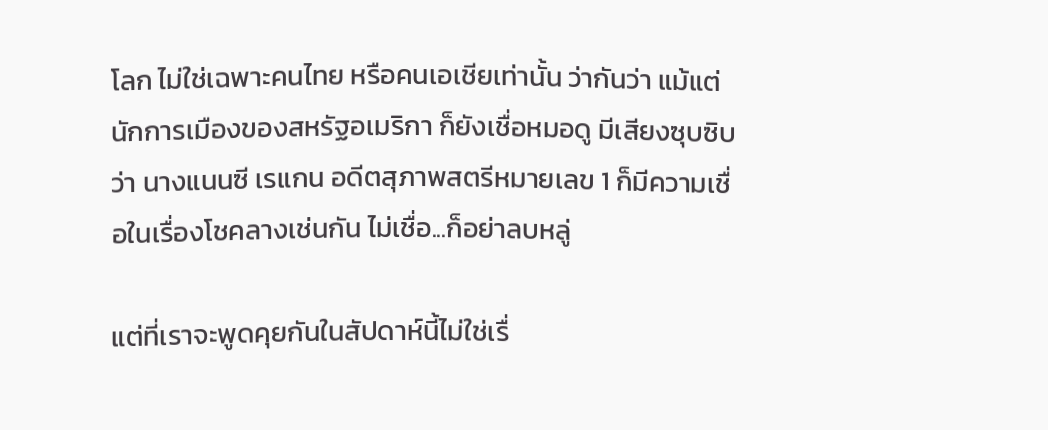โลก ไม่ใช่เฉพาะคนไทย หรือคนเอเชียเท่านั้น ว่ากันว่า แม้แต่นักการเมืองของสหรัฐอเมริกา ก็ยังเชื่อหมอดู มีเสียงซุบซิบว่า นางแนนซี เรแกน อดีตสุภาพสตรีหมายเลข 1 ก็มีความเชื่อในเรื่องโชคลางเช่นกัน ไม่เชื่อ...ก็อย่าลบหลู่

แต่ที่เราจะพูดคุยกันในสัปดาห์นี้ไม่ใช่เรื่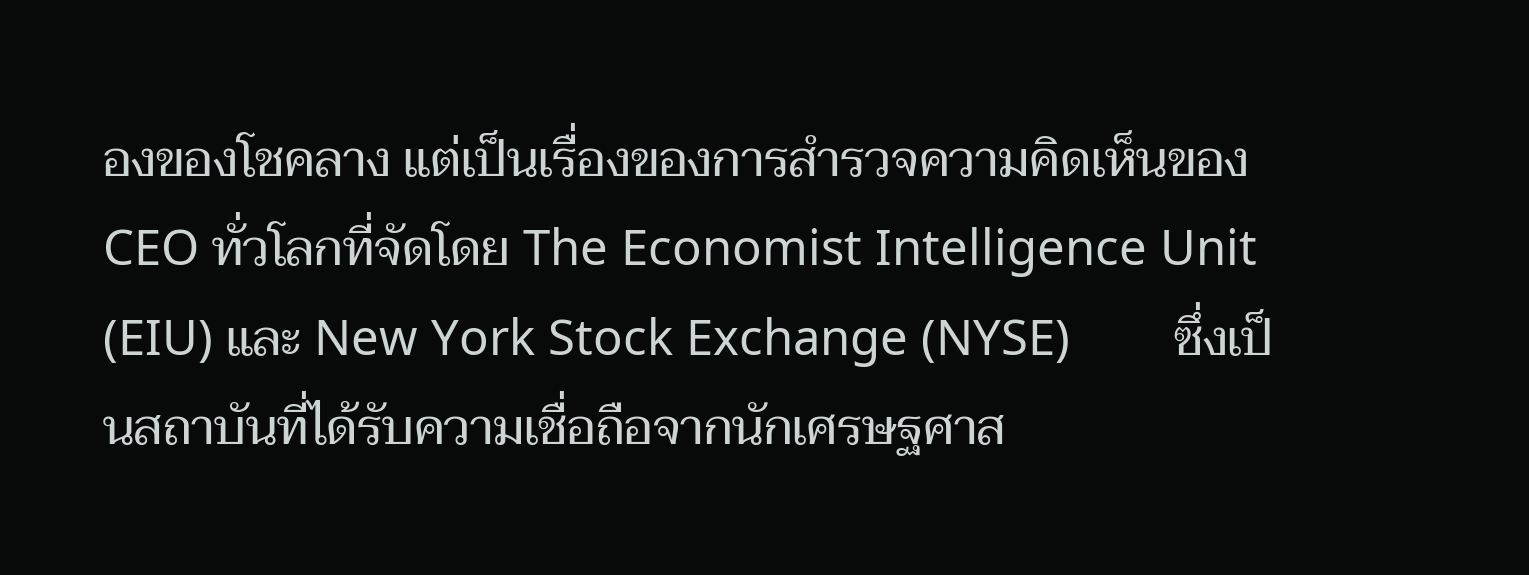องของโชคลาง แต่เป็นเรื่องของการสำรวจความคิดเห็นของ CEO ทั่วโลกที่จัดโดย The Economist Intelligence Unit (EIU) และ New York Stock Exchange (NYSE)        ซึ่งเป็นสถาบันที่ได้รับความเชื่อถือจากนักเศรษฐศาส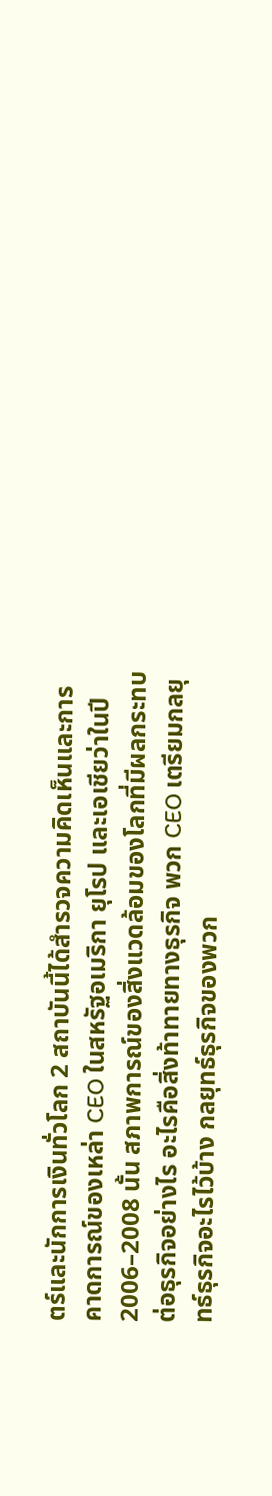ตร์และนักการเงินทั่วโลก 2 สถาบันนี้ได้สำรวจความคิดเห็นและการคาดการณ์ของเหล่า CEO ในสหรัฐอเมริกา ยุโรป และเอเชียว่าในปี 2006–2008 นั้น สภาพการณ์ของสิ่งแวดล้อมของโลกที่มีผลกระทบต่อธุรกิจอย่างไร อะไรคือสิ่งท้าทายทางธุรกิจ พวก CEO เตรียมกลยุทธ์ธุรกิจอะไรไว้บ้าง กลยุทธ์ธุรกิจของพวก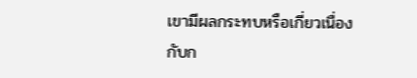เขามีผลกระทบหรือเกี่ยวเนื่องกับก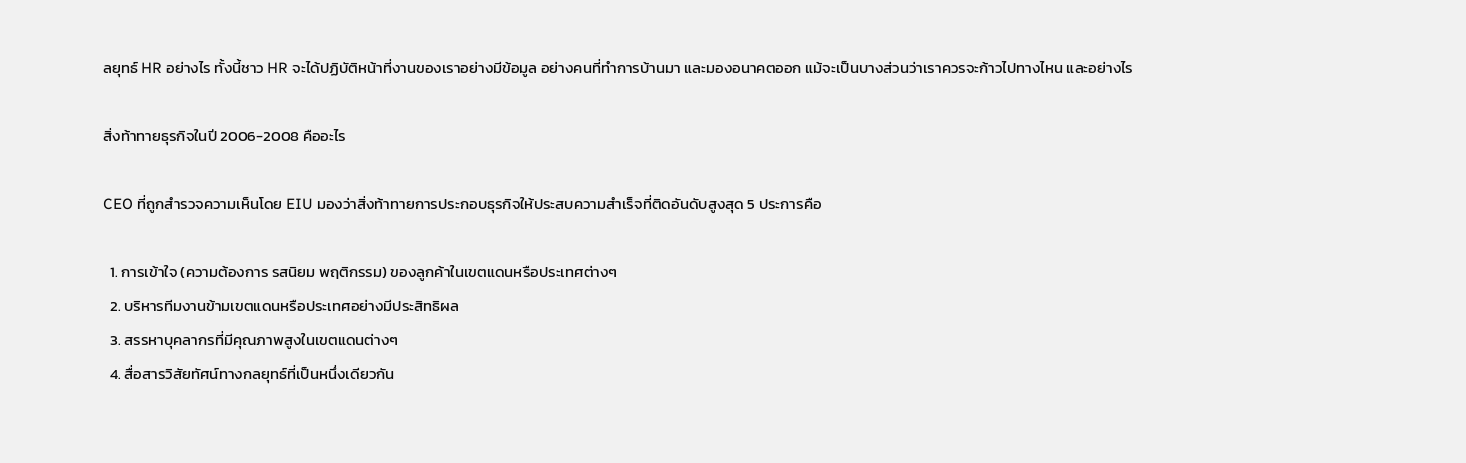ลยุทธ์ HR อย่างไร ทั้งนี้ชาว HR จะได้ปฏิบัติหน้าที่งานของเราอย่างมีข้อมูล อย่างคนที่ทำการบ้านมา และมองอนาคตออก แม้จะเป็นบางส่วนว่าเราควรจะก้าวไปทางไหน และอย่างไร

สิ่งท้าทายธุรกิจในปี 2006-2008 คืออะไร

CEO ที่ถูกสำรวจความเห็นโดย EIU มองว่าสิ่งท้าทายการประกอบธุรกิจให้ประสบความสำเร็จที่ติดอันดับสูงสุด 5 ประการคือ

  1. การเข้าใจ (ความต้องการ รสนิยม พฤติกรรม) ของลูกค้าในเขตแดนหรือประเทศต่างๆ
  2. บริหารทีมงานข้ามเขตแดนหรือประเทศอย่างมีประสิทธิผล
  3. สรรหาบุคลากรที่มีคุณภาพสูงในเขตแดนต่างๆ
  4. สื่อสารวิสัยทัศน์ทางกลยุทธ์ที่เป็นหนึ่งเดียวกัน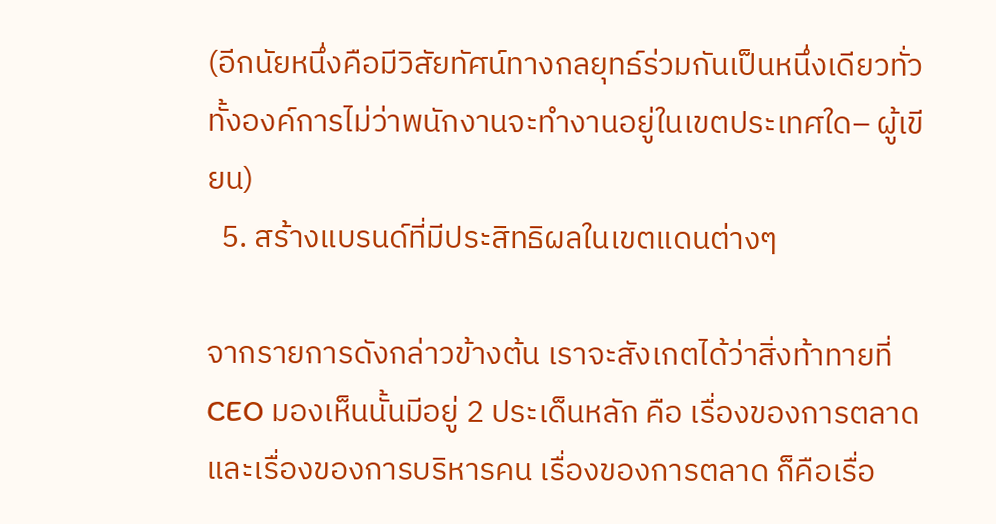(อีกนัยหนึ่งคือมีวิสัยทัศน์ทางกลยุทธ์ร่วมกันเป็นหนึ่งเดียวทั่วทั้งองค์การไม่ว่าพนักงานจะทำงานอยู่ในเขตประเทศใด– ผู้เขียน)
  5. สร้างแบรนด์ที่มีประสิทธิผลในเขตแดนต่างๆ

จากรายการดังกล่าวข้างต้น เราจะสังเกตได้ว่าสิ่งท้าทายที่ CEO มองเห็นนั้นมีอยู่ 2 ประเด็นหลัก คือ เรื่องของการตลาด และเรื่องของการบริหารคน เรื่องของการตลาด ก็คือเรื่อ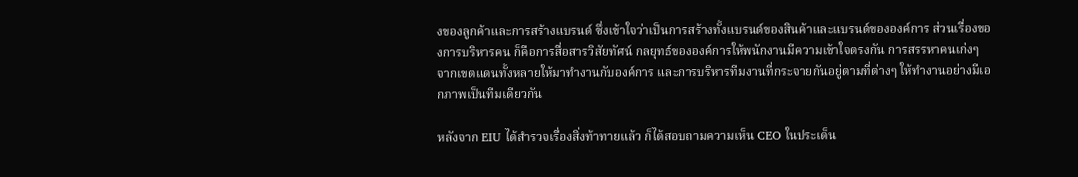งของลูกค้าและการสร้างแบรนด์ ซึ่งเข้าใจว่าเป็นการสร้างทั้งแบรนด์ของสินค้าและแบรนด์ขององค์การ ส่วนเรื่องของการบริหารคน ก็คือการสื่อสารวิสัยทัศน์ กลยุทธ์ขององค์การให้พนักงานมีความเข้าใจตรงกัน การสรรหาคนเก่งๆ จากเขตแดนทั้งหลายให้มาทำงานกับองค์การ และการบริหารทีมงานที่กระจายกันอยู่ตามที่ต่างๆ ให้ทำงานอย่างมีเอกภาพเป็นทีมเดียวกัน

หลังจาก EIU ได้สำรวจเรื่องสิ่งท้าทายแล้ว ก็ได้สอบถามความเห็น CEO ในประเด็น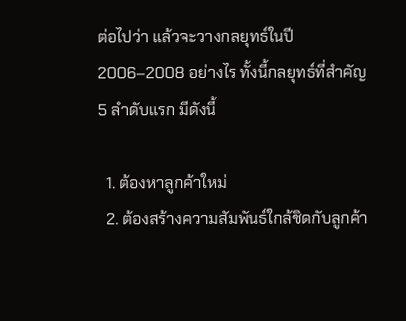ต่อไปว่า แล้วจะวางกลยุทธ์ในปี 2006–2008 อย่างไร ทั้งนี้กลยุทธ์ที่สำคัญ 5 ลำดับแรก มีดังนี้

  1. ต้องหาลูกค้าใหม่
  2. ต้องสร้างความสัมพันธ์ใกล้ชิดกับลูกค้า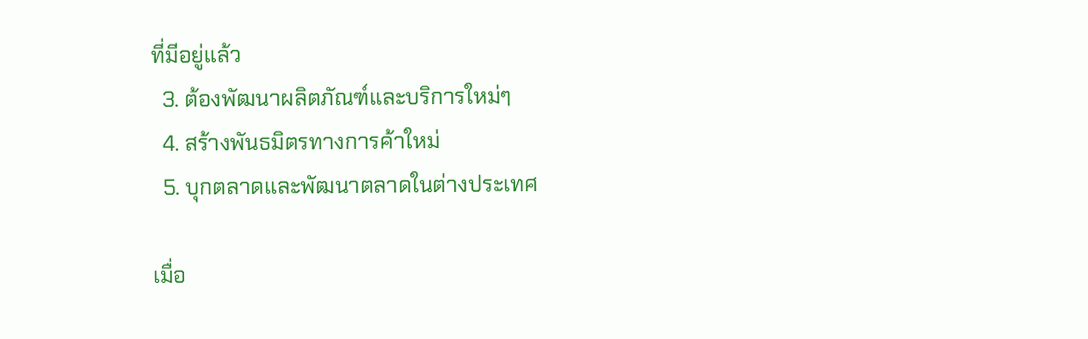ที่มีอยู่แล้ว
  3. ต้องพัฒนาผลิตภัณฑ์และบริการใหม่ๆ
  4. สร้างพันธมิตรทางการค้าใหม่
  5. บุกตลาดและพัฒนาตลาดในต่างประเทศ

เมื่อ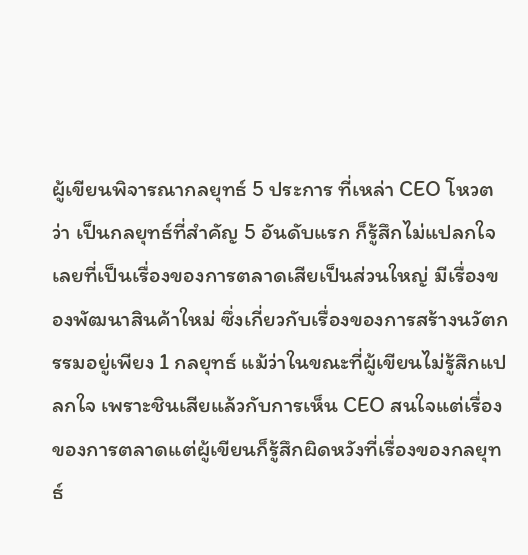ผู้เขียนพิจารณากลยุทธ์ 5 ประการ ที่เหล่า CEO โหวตว่า เป็นกลยุทธ์ที่สำคัญ 5 อันดับแรก ก็รู้สึกไม่แปลกใจเลยที่เป็นเรื่องของการตลาดเสียเป็นส่วนใหญ่ มีเรื่องของพัฒนาสินค้าใหม่ ซึ่งเกี่ยวกับเรื่องของการสร้างนวัตกรรมอยู่เพียง 1 กลยุทธ์ แม้ว่าในขณะที่ผู้เขียนไม่รู้สึกแปลกใจ เพราะชินเสียแล้วกับการเห็น CEO สนใจแต่เรื่องของการตลาดแต่ผู้เขียนก็รู้สึกผิดหวังที่เรื่องของกลยุทธ์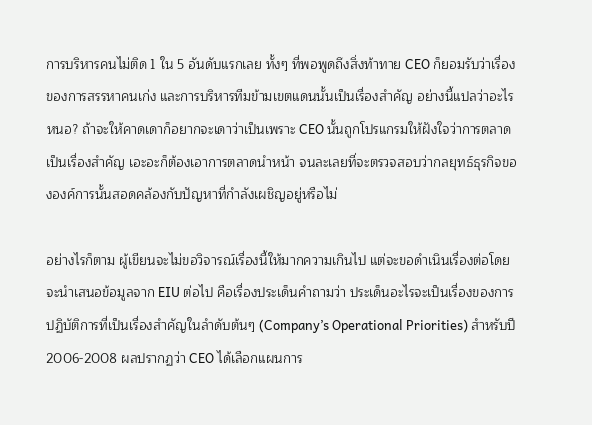การบริหารคนไม่ติด 1 ใน 5 อันดับแรกเลย ทั้งๆ ที่พอพูดถึงสิ่งท้าทาย CEO ก็ยอมรับว่าเรื่องของการสรรหาคนเก่ง และการบริหารทีมข้ามเขตแดนนั้นเป็นเรื่องสำคัญ อย่างนี้แปลว่าอะไรหนอ? ถ้าจะให้คาดเดาก็อยากจะเดาว่าเป็นเพราะ CEO นั้นถูกโปรแกรมให้ฝังใจว่าการตลาดเป็นเรื่องสำคัญ เอะอะก็ต้องเอาการตลาดนำหน้า จนละเลยที่จะตรวจสอบว่ากลยุทธ์ธุรกิจขององค์การนั้นสอดคล้องกับปัญหาที่กำลังเผชิญอยู่หรือไม่

อย่างไรก็ตาม ผู้เขียนจะไม่ขอวิจารณ์เรื่องนี้ให้มากความเกินไป แต่จะขอดำเนินเรื่องต่อโดยจะนำเสนอข้อมูลจาก EIU ต่อไป คือเรื่องประเด็นคำถามว่า ประเด็นอะไรจะเป็นเรื่องของการปฏิบัติการที่เป็นเรื่องสำคัญในลำดับต้นๆ (Company’s Operational Priorities) สำหรับปี 2006-2008 ผลปรากฏว่า CEO ได้เลือกแผนการ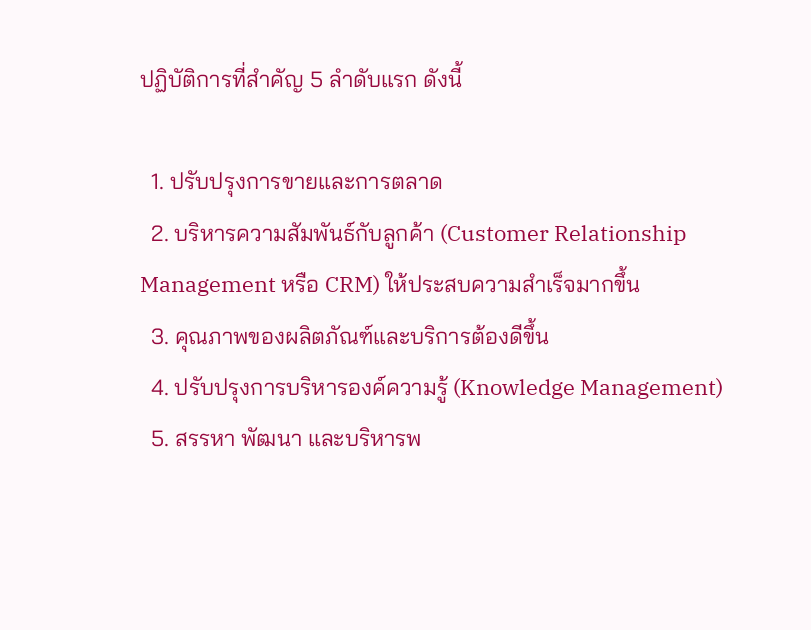ปฏิบัติการที่สำคัญ 5 ลำดับแรก ดังนี้

  1. ปรับปรุงการขายและการตลาด
  2. บริหารความสัมพันธ์กับลูกค้า (Customer Relationship Management หรือ CRM) ให้ประสบความสำเร็จมากขึ้น
  3. คุณภาพของผลิตภัณฑ์และบริการต้องดีขึ้น
  4. ปรับปรุงการบริหารองค์ความรู้ (Knowledge Management)
  5. สรรหา พัฒนา และบริหารพ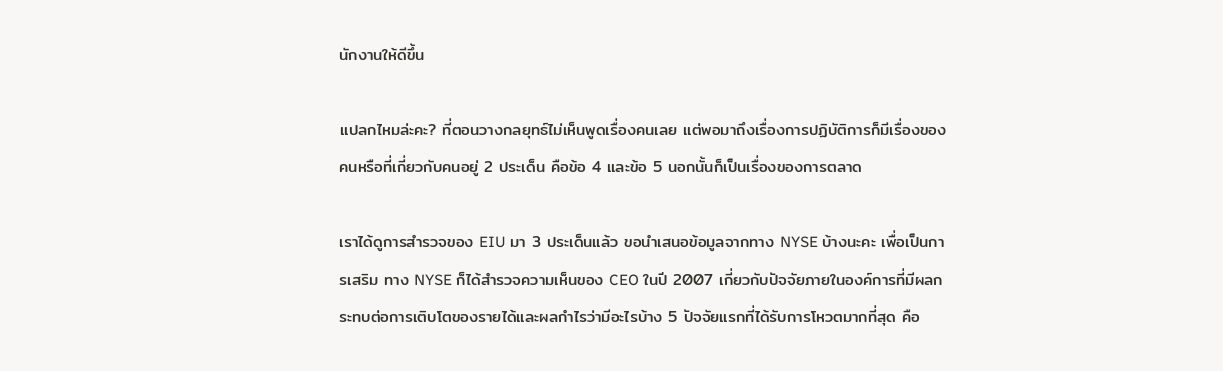นักงานให้ดีขึ้น

แปลกไหมล่ะคะ? ที่ตอนวางกลยุทธ์ไม่เห็นพูดเรื่องคนเลย แต่พอมาถึงเรื่องการปฏิบัติการก็มีเรื่องของคนหรือที่เกี่ยวกับคนอยู่ 2 ประเด็น คือข้อ 4 และข้อ 5 นอกนั้นก็เป็นเรื่องของการตลาด

เราได้ดูการสำรวจของ EIU มา 3 ประเด็นแล้ว ขอนำเสนอข้อมูลจากทาง NYSE บ้างนะคะ เพื่อเป็นการเสริม ทาง NYSE ก็ได้สำรวจความเห็นของ CEO ในปี 2007 เกี่ยวกับปัจจัยภายในองค์การที่มีผลกระทบต่อการเติบโตของรายได้และผลกำไรว่ามีอะไรบ้าง 5 ปัจจัยแรกที่ได้รับการโหวตมากที่สุด คือ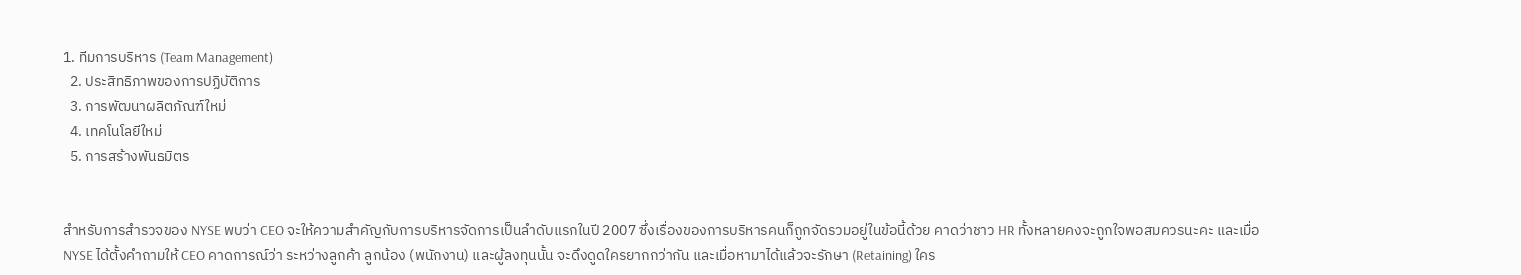1. ทีมการบริหาร (Team Management)
  2. ประสิทธิภาพของการปฏิบัติการ
  3. การพัฒนาผลิตภัณฑ์ใหม่
  4. เทคโนโลยีใหม่
  5. การสร้างพันธมิตร


สำหรับการสำรวจของ NYSE พบว่า CEO จะให้ความสำคัญกับการบริหารจัดการเป็นลำดับแรกในปี 2007 ซึ่งเรื่องของการบริหารคนก็ถูกจัดรวมอยู่ในข้อนี้ด้วย คาดว่าชาว HR ทั้งหลายคงจะถูกใจพอสมควรนะคะ และเมื่อ NYSE ได้ตั้งคำถามให้ CEO คาดการณ์ว่า ระหว่างลูกค้า ลูกน้อง (พนักงาน) และผู้ลงทุนนั้น จะดึงดูดใครยากกว่ากัน และเมื่อหามาได้แล้วจะรักษา (Retaining) ใคร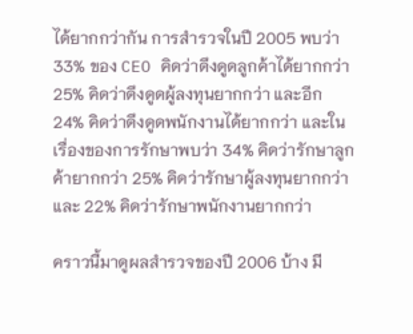ได้ยากกว่ากัน การสำรวจในปี 2005 พบว่า 33% ของ CEO คิดว่าดึงดูดลูกค้าได้ยากกว่า 25% คิดว่าดึงดูดผู้ลงทุนยากกว่า และอีก 24% คิดว่าดึงดูดพนักงานได้ยากกว่า และในเรื่องของการรักษาพบว่า 34% คิดว่ารักษาลูกค้ายากกว่า 25% คิดว่ารักษาผู้ลงทุนยากกว่า และ 22% คิดว่ารักษาพนักงานยากกว่า

คราวนี้มาดูผลสำรวจของปี 2006 บ้าง มี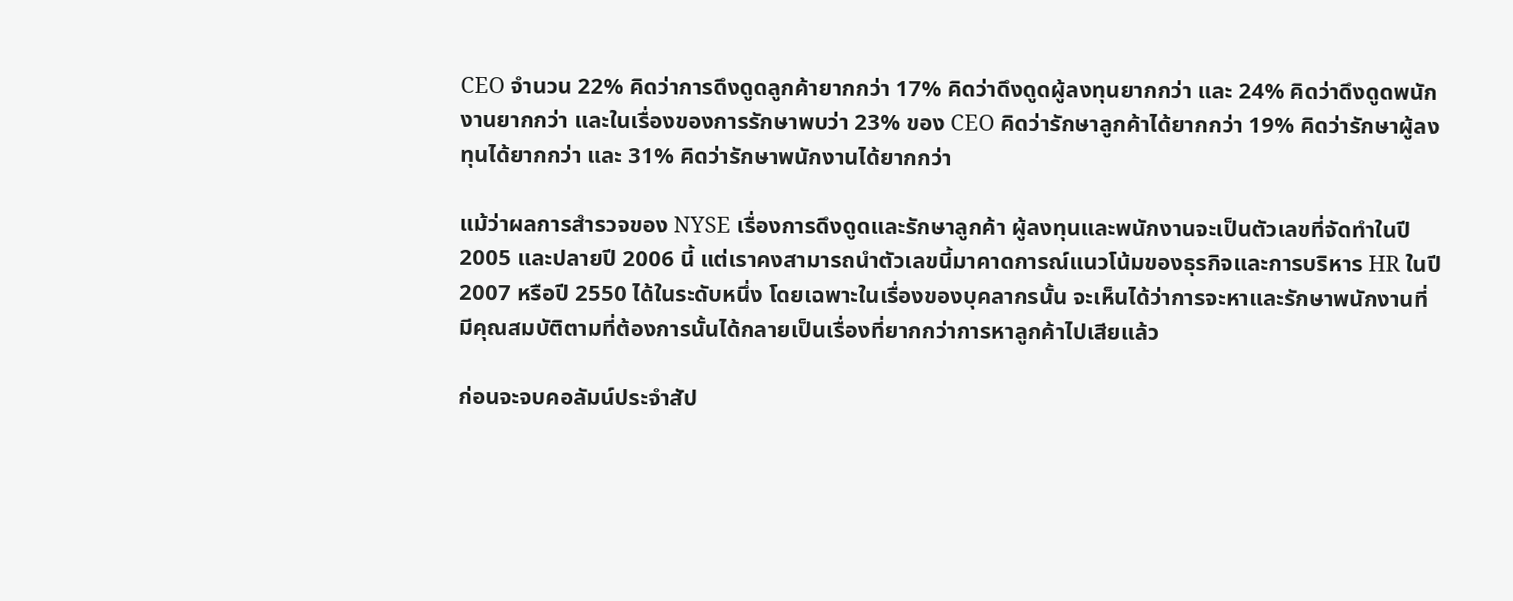CEO จำนวน 22% คิดว่าการดึงดูดลูกค้ายากกว่า 17% คิดว่าดึงดูดผู้ลงทุนยากกว่า และ 24% คิดว่าดึงดูดพนักงานยากกว่า และในเรื่องของการรักษาพบว่า 23% ของ CEO คิดว่ารักษาลูกค้าได้ยากกว่า 19% คิดว่ารักษาผู้ลงทุนได้ยากกว่า และ 31% คิดว่ารักษาพนักงานได้ยากกว่า

แม้ว่าผลการสำรวจของ NYSE เรื่องการดึงดูดและรักษาลูกค้า ผู้ลงทุนและพนักงานจะเป็นตัวเลขที่จัดทำในปี 2005 และปลายปี 2006 นี้ แต่เราคงสามารถนำตัวเลขนี้มาคาดการณ์แนวโน้มของธุรกิจและการบริหาร HR ในปี 2007 หรือปี 2550 ได้ในระดับหนึ่ง โดยเฉพาะในเรื่องของบุคลากรนั้น จะเห็นได้ว่าการจะหาและรักษาพนักงานที่มีคุณสมบัติตามที่ต้องการนั้นได้กลายเป็นเรื่องที่ยากกว่าการหาลูกค้าไปเสียแล้ว

ก่อนจะจบคอลัมน์ประจำสัป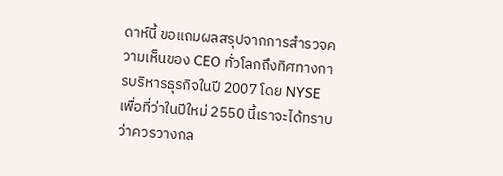ดาห์นี้ ขอแถมผลสรุปจากการสำรวจความเห็นของ CEO ทั่วโลกถึงทิศทางการบริหารธุรกิจในปี 2007 โดย NYSE เพื่อที่ว่าในปีใหม่ 2550 นี้เราจะได้ทราบว่าควรวางกล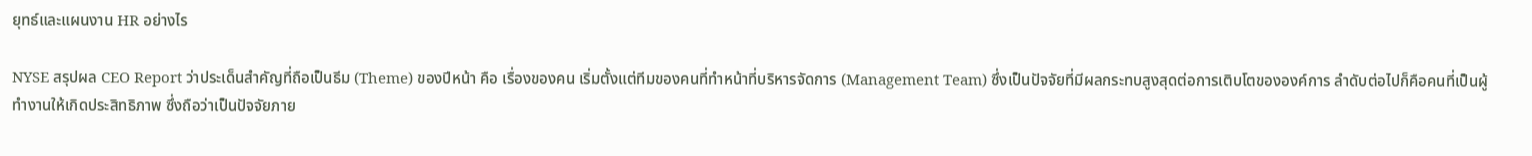ยุทธ์และแผนงาน HR อย่างไร

NYSE สรุปผล CEO Report ว่าประเด็นสำคัญที่ถือเป็นธีม (Theme) ของปีหน้า คือ เรื่องของคน เริ่มตั้งแต่ทีมของคนที่ทำหน้าที่บริหารจัดการ (Management Team) ซึ่งเป็นปัจจัยที่มีผลกระทบสูงสุดต่อการเติบโตขององค์การ ลำดับต่อไปก็คือคนที่เป็นผู้ทำงานให้เกิดประสิทธิภาพ ซึ่งถือว่าเป็นปัจจัยภาย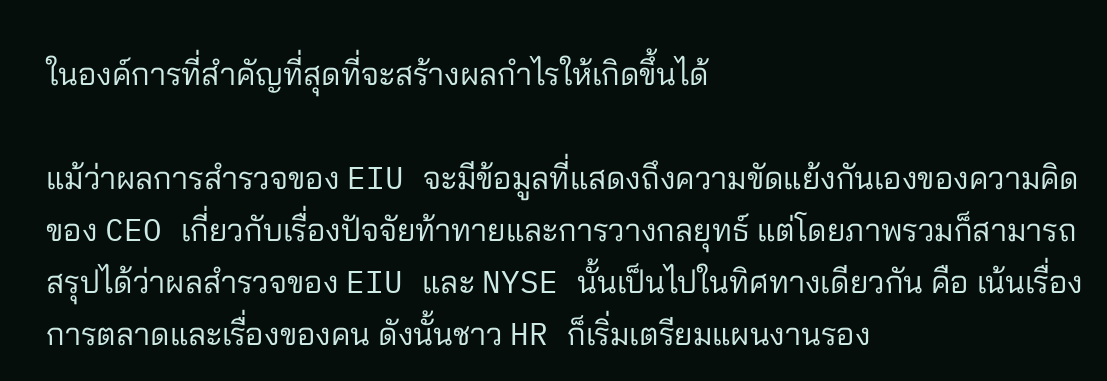ในองค์การที่สำคัญที่สุดที่จะสร้างผลกำไรให้เกิดขึ้นได้

แม้ว่าผลการสำรวจของ EIU จะมีข้อมูลที่แสดงถึงความขัดแย้งกันเองของความคิดของ CEO เกี่ยวกับเรื่องปัจจัยท้าทายและการวางกลยุทธ์ แต่โดยภาพรวมก็สามารถสรุปได้ว่าผลสำรวจของ EIU และ NYSE นั้นเป็นไปในทิศทางเดียวกัน คือ เน้นเรื่องการตลาดและเรื่องของคน ดังนั้นชาว HR ก็เริ่มเตรียมแผนงานรอง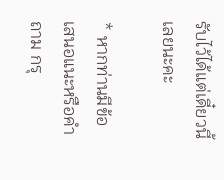รับไว้ได้แต่เดี๋ยวนี้เลยนะคะ

* หากท่านมีข้อเสนอแนะหรือคำถาม กรุ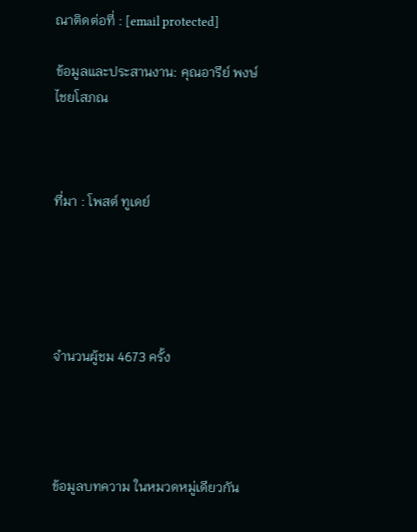ณาติดต่อที่ : [email protected]

ข้อมูลและประสานงาน: คุณอารีย์ พงษ์ไชยโสภณ



ที่มา : โพสต์ ทูเดย์





จำนวนผู้ชม 4673 ครั้ง




ข้อมูลบทความ ในหมวดหมู่เดียวกัน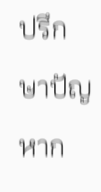ปรึกษาปัญหาก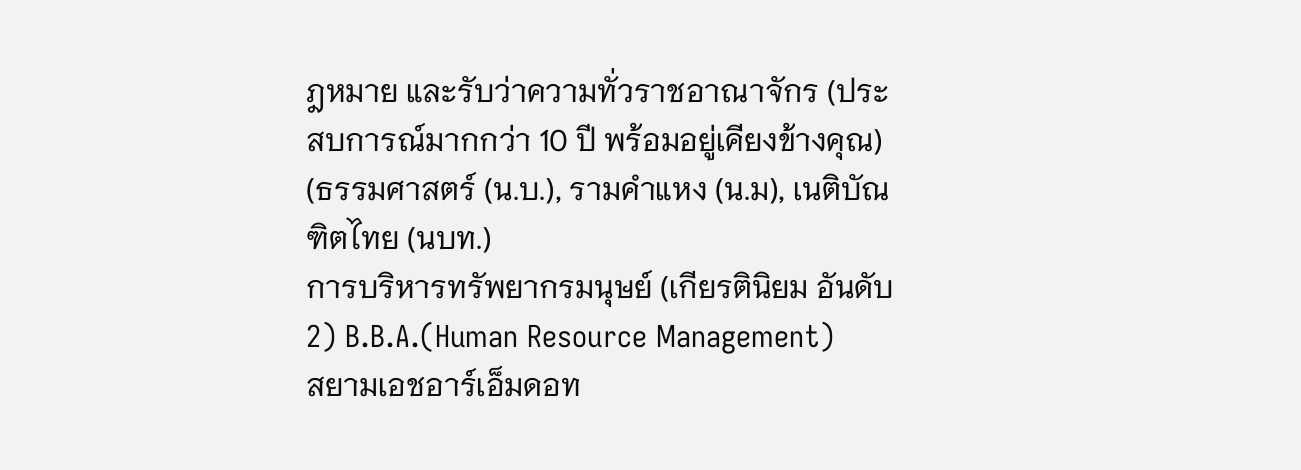ฎหมาย และรับว่าความทั่วราชอาณาจักร (ประสบการณ์มากกว่า 10 ปี พร้อมอยู่เคียงข้างคุณ)
(ธรรมศาสตร์ (น.บ.), รามคำแหง (น.ม), เนติบัณฑิตไทย (นบท.)
การบริหารทรัพยากรมนุษย์ (เกียรตินิยม อันดับ2) B.B.A.(Human Resource Management)
สยามเอชอาร์เอ็มดอท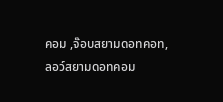คอม ,จ๊อบสยามดอทคอท, ลอว์สยามดอทคอม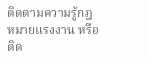ติดตามความรู้กฎหมายแรงงาน หรือ ติด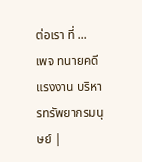ต่อเรา ที่ ...
เพจ ทนายคดีแรงงาน บริหารทรัพยากรมนุษย์ |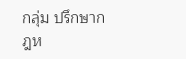กลุ่ม ปรึกษากฎห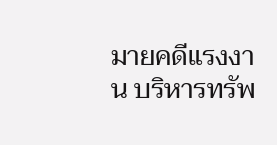มายคดีแรงงาน บริหารทรัพ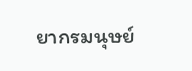ยากรมนุษย์